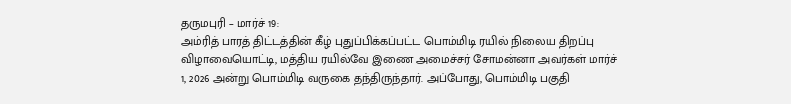தருமபுரி – மார்ச் 19:
அம்ரித் பாரத் திட்டத்தின் கீழ் புதுப்பிக்கப்பட்ட பொம்மிடி ரயில் நிலைய திறப்பு விழாவையொட்டி, மத்திய ரயில்வே இணை அமைச்சர் சோமன்னா அவர்கள் மார்ச் 1, 2026 அன்று பொம்மிடி வருகை தந்திருந்தார். அப்போது, பொம்மிடி பகுதி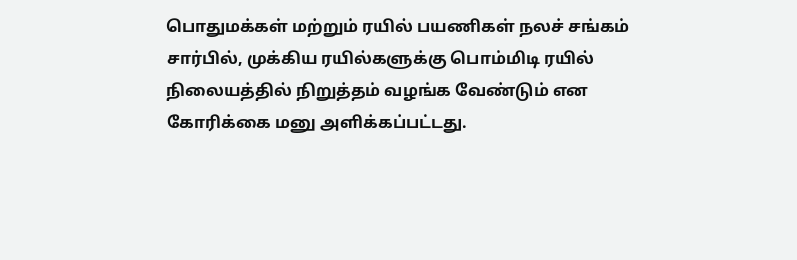பொதுமக்கள் மற்றும் ரயில் பயணிகள் நலச் சங்கம் சார்பில், முக்கிய ரயில்களுக்கு பொம்மிடி ரயில் நிலையத்தில் நிறுத்தம் வழங்க வேண்டும் என கோரிக்கை மனு அளிக்கப்பட்டது.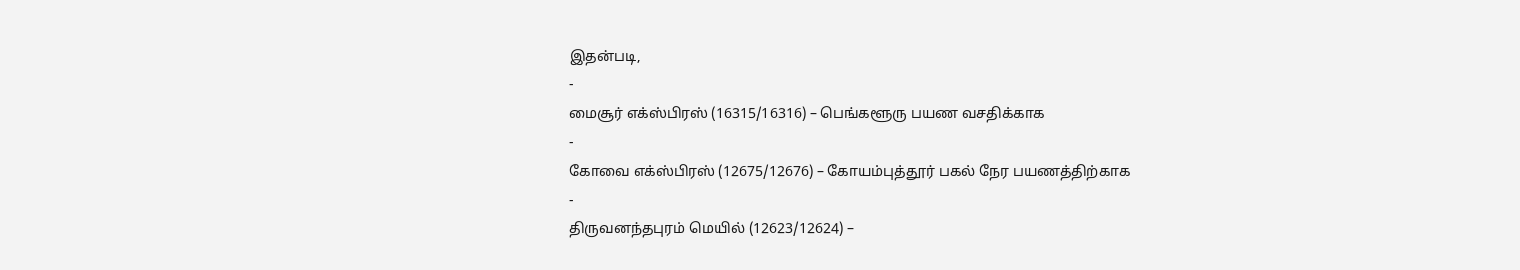இதன்படி,
-
மைசூர் எக்ஸ்பிரஸ் (16315/16316) – பெங்களூரு பயண வசதிக்காக
-
கோவை எக்ஸ்பிரஸ் (12675/12676) – கோயம்புத்தூர் பகல் நேர பயணத்திற்காக
-
திருவனந்தபுரம் மெயில் (12623/12624) –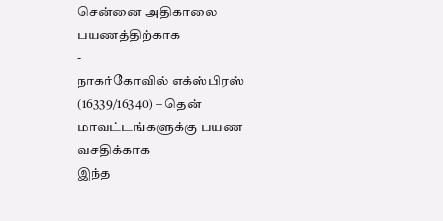சென்னை அதிகாலை பயணத்திற்காக
-
நாகர்கோவில் எக்ஸ்பிரஸ் (16339/16340) – தென் மாவட்டங்களுக்கு பயண வசதிக்காக
இந்த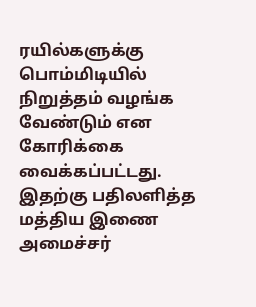ரயில்களுக்கு பொம்மிடியில் நிறுத்தம் வழங்க வேண்டும் என கோரிக்கை வைக்கப்பட்டது.
இதற்கு பதிலளித்த மத்திய இணை அமைச்சர்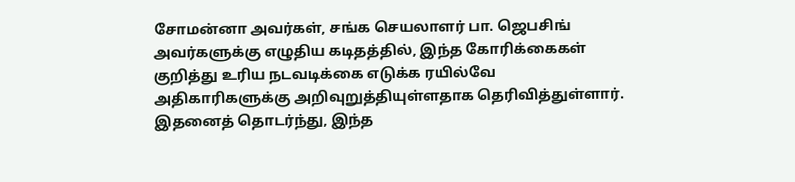சோமன்னா அவர்கள், சங்க செயலாளர் பா. ஜெபசிங் அவர்களுக்கு எழுதிய கடிதத்தில், இந்த கோரிக்கைகள் குறித்து உரிய நடவடிக்கை எடுக்க ரயில்வே அதிகாரிகளுக்கு அறிவுறுத்தியுள்ளதாக தெரிவித்துள்ளார். இதனைத் தொடர்ந்து, இந்த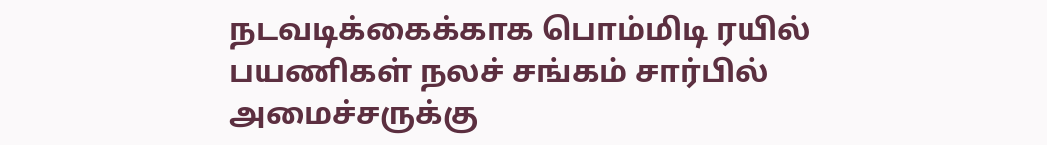நடவடிக்கைக்காக பொம்மிடி ரயில் பயணிகள் நலச் சங்கம் சார்பில் அமைச்சருக்கு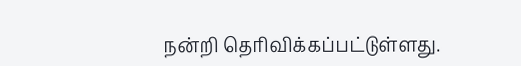நன்றி தெரிவிக்கப்பட்டுள்ளது.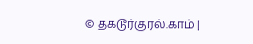© தகடூர்குரல்.காம் |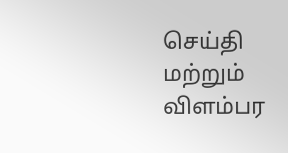செய்தி மற்றும் விளம்பர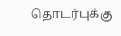தொடர்புக்கு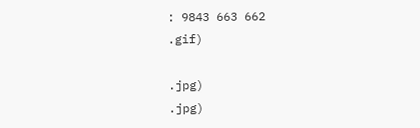: 9843 663 662
.gif)

.jpg)
.jpg)